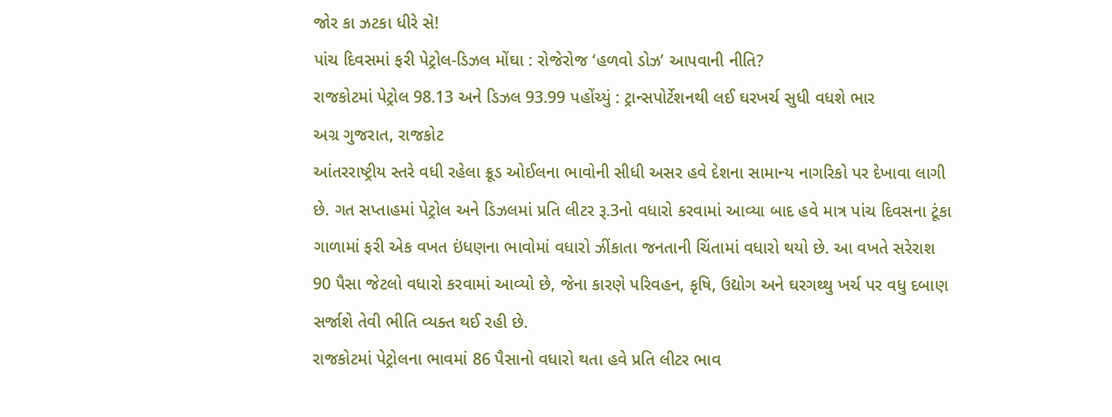જોર કા ઝટકા ધીરે સે!
પાંચ દિવસમાં ફરી પેટ્રોલ-ડિઝલ મોંઘા : રોજેરોજ ‘હળવો ડોઝ’ આપવાની નીતિ?
રાજકોટમાં પેટ્રોલ 98.13 અને ડિઝલ 93.99 પહોંચ્યું : ટ્રાન્સપોર્ટેશનથી લઈ ઘરખર્ચ સુધી વધશે ભાર
અગ્ર ગુજરાત, રાજકોટ
આંતરરાષ્ટ્રીય સ્તરે વધી રહેલા ક્રૂડ ઓઈલના ભાવોની સીધી અસર હવે દેશના સામાન્ય નાગરિકો પર દેખાવા લાગી છે. ગત સપ્તાહમાં પેટ્રોલ અને ડિઝલમાં પ્રતિ લીટર રૂ.3નો વધારો કરવામાં આવ્યા બાદ હવે માત્ર પાંચ દિવસના ટૂંકા ગાળામાં ફરી એક વખત ઇંધણના ભાવોમાં વધારો ઝીંકાતા જનતાની ચિંતામાં વધારો થયો છે. આ વખતે સરેરાશ 90 પૈસા જેટલો વધારો કરવામાં આવ્યો છે, જેના કારણે પરિવહન, કૃષિ, ઉદ્યોગ અને ઘરગથ્થુ ખર્ચ પર વધુ દબાણ સર્જાશે તેવી ભીતિ વ્યક્ત થઈ રહી છે.
રાજકોટમાં પેટ્રોલના ભાવમાં 86 પૈસાનો વધારો થતા હવે પ્રતિ લીટર ભાવ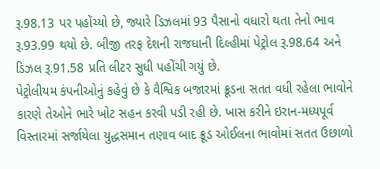રૂ.98.13 પર પહોંચ્યો છે, જ્યારે ડિઝલમાં 93 પૈસાનો વધારો થતા તેનો ભાવ રૂ.93.99 થયો છે. બીજી તરફ દેશની રાજધાની દિલ્હીમાં પેટ્રોલ રૂ.98.64 અને ડિઝલ રૂ.91.58 પ્રતિ લીટર સુધી પહોંચી ગયું છે.
પેટ્રોલીયમ કંપનીઓનું કહેવું છે કે વૈશ્વિક બજારમાં ક્રૂડના સતત વધી રહેલા ભાવોને કારણે તેઓને ભારે ખોટ સહન કરવી પડી રહી છે. ખાસ કરીને ઇરાન-મધ્યપૂર્વ વિસ્તારમાં સર્જાયેલા યુદ્ધસમાન તણાવ બાદ ક્રૂડ ઓઈલના ભાવોમાં સતત ઉછાળો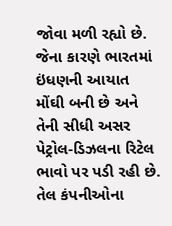જોવા મળી રહ્યો છે. જેના કારણે ભારતમાં ઇંધણની આયાત મોંઘી બની છે અને તેની સીધી અસર પેટ્રોલ-ડિઝલના રિટેલ ભાવો પર પડી રહી છે.
તેલ કંપનીઓના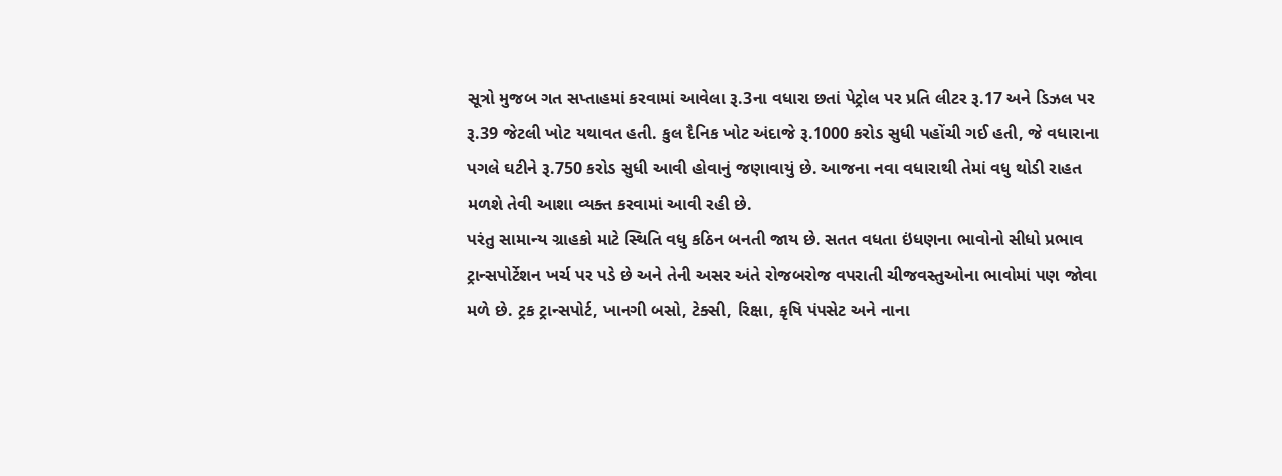સૂત્રો મુજબ ગત સપ્તાહમાં કરવામાં આવેલા રૂ.3ના વધારા છતાં પેટ્રોલ પર પ્રતિ લીટર રૂ.17 અને ડિઝલ પર રૂ.39 જેટલી ખોટ યથાવત હતી. કુલ દૈનિક ખોટ અંદાજે રૂ.1000 કરોડ સુધી પહોંચી ગઈ હતી, જે વધારાના પગલે ઘટીને રૂ.750 કરોડ સુધી આવી હોવાનું જણાવાયું છે. આજના નવા વધારાથી તેમાં વધુ થોડી રાહત મળશે તેવી આશા વ્યક્ત કરવામાં આવી રહી છે.
પરંતુ સામાન્ય ગ્રાહકો માટે સ્થિતિ વધુ કઠિન બનતી જાય છે. સતત વધતા ઇંધણના ભાવોનો સીધો પ્રભાવ ટ્રાન્સપોર્ટેશન ખર્ચ પર પડે છે અને તેની અસર અંતે રોજબરોજ વપરાતી ચીજવસ્તુઓના ભાવોમાં પણ જોવા મળે છે. ટ્રક ટ્રાન્સપોર્ટ, ખાનગી બસો, ટેક્સી, રિક્ષા, કૃષિ પંપસેટ અને નાના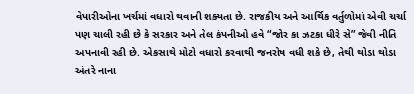વેપારીઓના ખર્ચમાં વધારો થવાની શક્યતા છે. રાજકીય અને આર્થિક વર્તુળોમાં એવી ચર્ચા પણ ચાલી રહી છે કે સરકાર અને તેલ કંપનીઓ હવે “જોર કા ઝટકા ધીરે સે” જેવી નીતિ અપનાવી રહી છે. એકસાથે મોટો વધારો કરવાથી જનરોષ વધી શકે છે, તેથી થોડા થોડા અંતરે નાના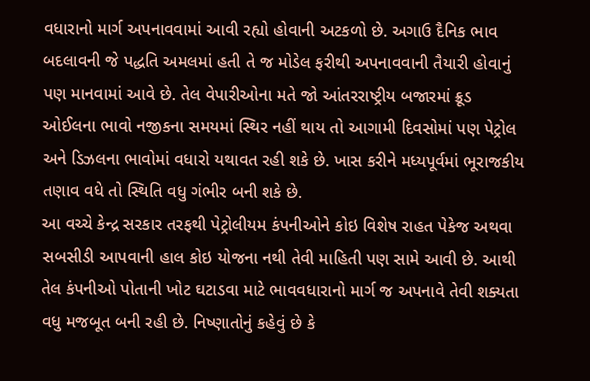વધારાનો માર્ગ અપનાવવામાં આવી રહ્યો હોવાની અટકળો છે. અગાઉ દૈનિક ભાવ બદલાવની જે પદ્ધતિ અમલમાં હતી તે જ મોડેલ ફરીથી અપનાવવાની તૈયારી હોવાનું પણ માનવામાં આવે છે. તેલ વેપારીઓના મતે જો આંતરરાષ્ટ્રીય બજારમાં ક્રૂડ ઓઈલના ભાવો નજીકના સમયમાં સ્થિર નહીં થાય તો આગામી દિવસોમાં પણ પેટ્રોલ અને ડિઝલના ભાવોમાં વધારો યથાવત રહી શકે છે. ખાસ કરીને મધ્યપૂર્વમાં ભૂરાજકીય તણાવ વધે તો સ્થિતિ વધુ ગંભીર બની શકે છે.
આ વચ્ચે કેન્દ્ર સરકાર તરફથી પેટ્રોલીયમ કંપનીઓને કોઇ વિશેષ રાહત પેકેજ અથવા સબસીડી આપવાની હાલ કોઇ યોજના નથી તેવી માહિતી પણ સામે આવી છે. આથી તેલ કંપનીઓ પોતાની ખોટ ઘટાડવા માટે ભાવવધારાનો માર્ગ જ અપનાવે તેવી શક્યતા વધુ મજબૂત બની રહી છે. નિષ્ણાતોનું કહેવું છે કે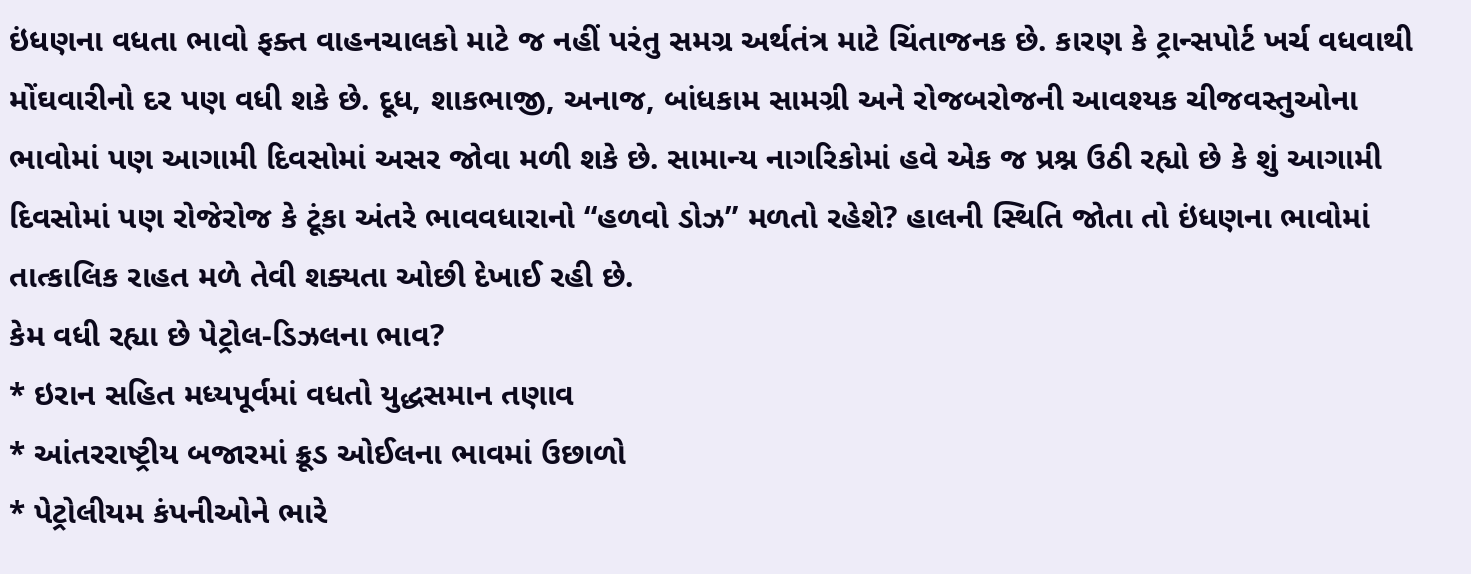ઇંધણના વધતા ભાવો ફક્ત વાહનચાલકો માટે જ નહીં પરંતુ સમગ્ર અર્થતંત્ર માટે ચિંતાજનક છે. કારણ કે ટ્રાન્સપોર્ટ ખર્ચ વધવાથી મોંઘવારીનો દર પણ વધી શકે છે. દૂધ, શાકભાજી, અનાજ, બાંધકામ સામગ્રી અને રોજબરોજની આવશ્યક ચીજવસ્તુઓના ભાવોમાં પણ આગામી દિવસોમાં અસર જોવા મળી શકે છે. સામાન્ય નાગરિકોમાં હવે એક જ પ્રશ્ન ઉઠી રહ્યો છે કે શું આગામી દિવસોમાં પણ રોજેરોજ કે ટૂંકા અંતરે ભાવવધારાનો “હળવો ડોઝ” મળતો રહેશે? હાલની સ્થિતિ જોતા તો ઇંધણના ભાવોમાં તાત્કાલિક રાહત મળે તેવી શક્યતા ઓછી દેખાઈ રહી છે.
કેમ વધી રહ્યા છે પેટ્રોલ-ડિઝલના ભાવ?
* ઇરાન સહિત મધ્યપૂર્વમાં વધતો યુદ્ધસમાન તણાવ
* આંતરરાષ્ટ્રીય બજારમાં ક્રૂડ ઓઈલના ભાવમાં ઉછાળો
* પેટ્રોલીયમ કંપનીઓને ભારે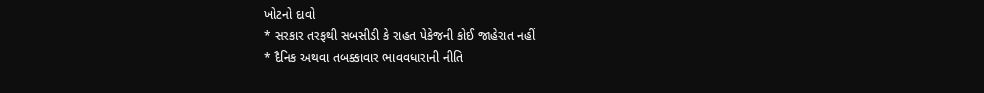ખોટનો દાવો
* સરકાર તરફથી સબસીડી કે રાહત પેકેજની કોઈ જાહેરાત નહીં
* દૈનિક અથવા તબક્કાવાર ભાવવધારાની નીતિ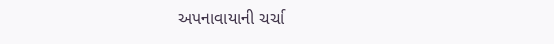અપનાવાયાની ચર્ચા